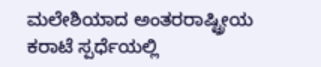ಮಲೇಶಿಯಾದ ಅಂತರರಾಷ್ಟ್ರೀಯ ಕರಾಟೆ ಸ್ಪರ್ಧೆಯಲ್ಲಿ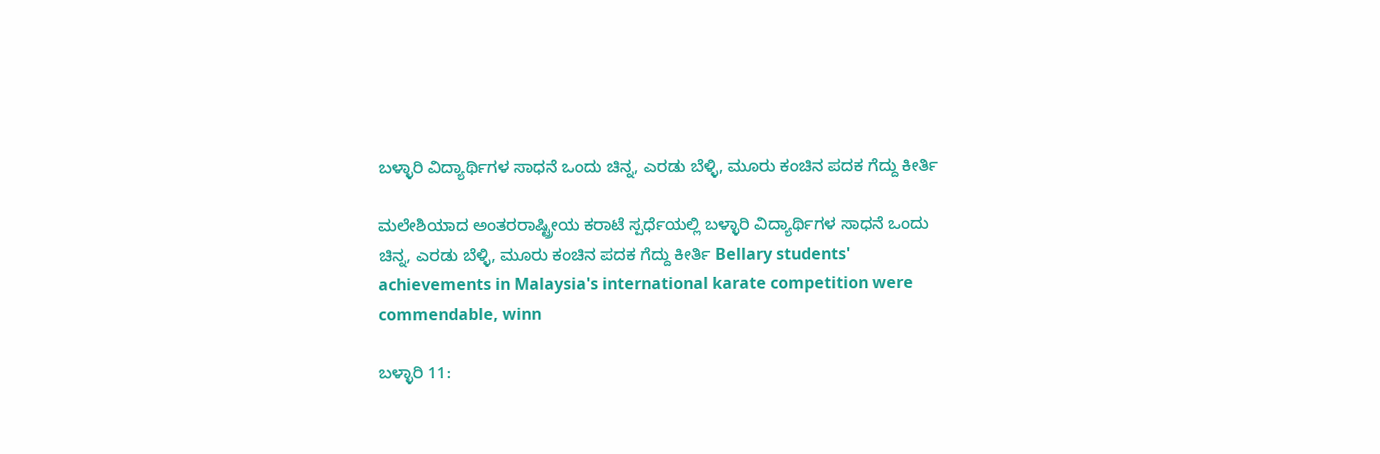ಬಳ್ಳಾರಿ ವಿದ್ಯಾರ್ಥಿಗಳ ಸಾಧನೆ ಒಂದು ಚಿನ್ನ, ಎರಡು ಬೆಳ್ಳಿ, ಮೂರು ಕಂಚಿನ ಪದಕ ಗೆದ್ದು ಕೀರ್ತಿ

ಮಲೇಶಿಯಾದ ಅಂತರರಾಷ್ಟ್ರೀಯ ಕರಾಟೆ ಸ್ಪರ್ಧೆಯಲ್ಲಿ ಬಳ್ಳಾರಿ ವಿದ್ಯಾರ್ಥಿಗಳ ಸಾಧನೆ ಒಂದು ಚಿನ್ನ, ಎರಡು ಬೆಳ್ಳಿ, ಮೂರು ಕಂಚಿನ ಪದಕ ಗೆದ್ದು ಕೀರ್ತಿ Bellary students' achievements in Malaysia's international karate competition were commendable, winn

ಬಳ್ಳಾರಿ 11: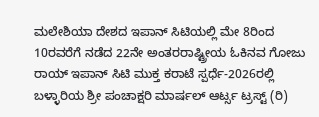ಮಲೇಶಿಯಾ ದೇಶದ ಇಪಾನ್ ಸಿಟಿಯಲ್ಲಿ ಮೇ 8ರಿಂದ 10ರವರೆಗೆ ನಡೆದ 22ನೇ ಅಂತರರಾಷ್ಟ್ರೀಯ ಓಕಿನವ ಗೋಜು ರಾಯ್ ಇಪಾನ್ ಸಿಟಿ ಮುಕ್ತ ಕರಾಟೆ ಸ್ಪರ್ಧೆ-2026ರಲ್ಲಿ ಬಳ್ಳಾರಿಯ ಶ್ರೀ ಪಂಚಾಕ್ಷರಿ ಮಾರ್ಷಲ್ ಆರ್ಟ್ಸ ಟ್ರಸ್ಟ್‌ (ರಿ)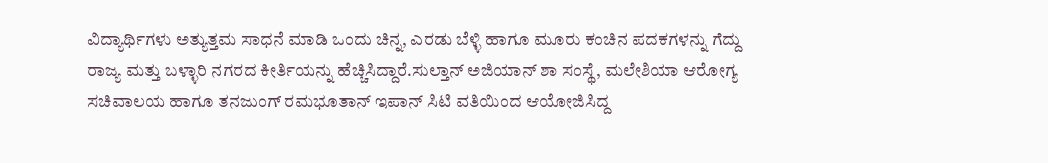ವಿದ್ಯಾರ್ಥಿಗಳು ಅತ್ಯುತ್ತಮ ಸಾಧನೆ ಮಾಡಿ ಒಂದು ಚಿನ್ನ, ಎರಡು ಬೆಳ್ಳಿ ಹಾಗೂ ಮೂರು ಕಂಚಿನ ಪದಕಗಳನ್ನು ಗೆದ್ದು ರಾಜ್ಯ ಮತ್ತು ಬಳ್ಳಾರಿ ನಗರದ ಕೀರ್ತಿಯನ್ನು ಹೆಚ್ಚಿಸಿದ್ದಾರೆ.ಸುಲ್ತಾನ್ ಅಜಿಯಾನ್ ಶಾ ಸಂಸ್ಥೆ, ಮಲೇಶಿಯಾ ಆರೋಗ್ಯ ಸಚಿವಾಲಯ ಹಾಗೂ ತನಜುಂಗ್ ರಮಭೂತಾನ್ ಇಪಾನ್ ಸಿಟಿ ವತಿಯಿಂದ ಆಯೋಜಿಸಿದ್ದ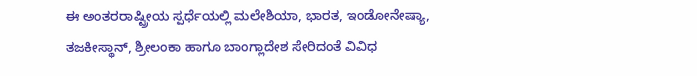ಈ ಅಂತರರಾಷ್ಟ್ರೀಯ ಸ್ಪರ್ಧೆಯಲ್ಲಿ ಮಲೇಶಿಯಾ, ಭಾರತ, ಇಂಡೋನೇಷ್ಯಾ, ತಜಕೀಸ್ಥಾನ್, ಶ್ರೀಲಂಕಾ ಹಾಗೂ ಬಾಂಗ್ಲಾದೇಶ ಸೇರಿದಂತೆ ವಿವಿಧ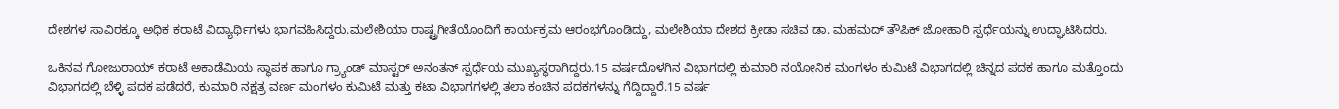ದೇಶಗಳ ಸಾವಿರಕ್ಕೂ ಅಧಿಕ ಕರಾಟೆ ವಿದ್ಯಾರ್ಥಿಗಳು ಭಾಗವಹಿಸಿದ್ದರು.ಮಲೇಶಿಯಾ ರಾಷ್ಟ್ರಗೀತೆಯೊಂದಿಗೆ ಕಾರ್ಯಕ್ರಮ ಆರಂಭಗೊಂಡಿದ್ದು, ಮಲೇಶಿಯಾ ದೇಶದ ಕ್ರೀಡಾ ಸಚಿವ ಡಾ. ಮಹಮದ್ ತೌಪಿಕ್ ಜೋಹಾರಿ ಸ್ಪರ್ಧೆಯನ್ನು ಉದ್ಘಾಟಿಸಿದರು.

ಒಕಿನವ ಗೋಜುರಾಯ್ ಕರಾಟೆ ಅಕಾಡೆಮಿಯ ಸ್ಥಾಪಕ ಹಾಗೂ ಗ್ರ್ಯಾಂಡ್ ಮಾಸ್ಟರ್ ಅನಂತನ್ ಸ್ಪರ್ಧೆಯ ಮುಖ್ಯಸ್ಥರಾಗಿದ್ದರು.15 ವರ್ಷದೊಳಗಿನ ವಿಭಾಗದಲ್ಲಿ ಕುಮಾರಿ ನಯೋನಿಕ ಮಂಗಳಂ ಕುಮಿಟೆ ವಿಭಾಗದಲ್ಲಿ ಚಿನ್ನದ ಪದಕ ಹಾಗೂ ಮತ್ತೊಂದು ವಿಭಾಗದಲ್ಲಿ ಬೆಳ್ಳಿ ಪದಕ ಪಡೆದರೆ, ಕುಮಾರಿ ನಕ್ಷತ್ರ ವರ್ಣ ಮಂಗಳಂ ಕುಮಿಟೆ ಮತ್ತು ಕಟಾ ವಿಭಾಗಗಳಲ್ಲಿ ತಲಾ ಕಂಚಿನ ಪದಕಗಳನ್ನು ಗೆದ್ದಿದ್ದಾರೆ.15 ವರ್ಷ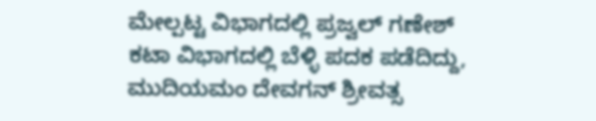ಮೇಲ್ಪಟ್ಟ ವಿಭಾಗದಲ್ಲಿ ಪ್ರಜ್ವಲ್ ಗಣೇಶ್ ಕಟಾ ವಿಭಾಗದಲ್ಲಿ ಬೆಳ್ಳಿ ಪದಕ ಪಡೆದಿದ್ದು, ಮುದಿಯಮಂ ದೇವಗನ್ ಶ್ರೀವತ್ಸ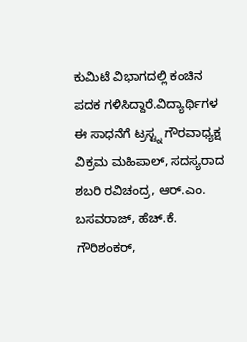ಕುಮಿಟೆ ವಿಭಾಗದಲ್ಲಿ ಕಂಚಿನ ಪದಕ ಗಳಿಸಿದ್ದಾರೆ.ವಿದ್ಯಾರ್ಥಿಗಳ ಈ ಸಾಧನೆಗೆ ಟ್ರಸ್ಟ್ನ ಗೌರವಾಧ್ಯಕ್ಷ ವಿಕ್ರಮ ಮಹಿಪಾಲ್, ಸದಸ್ಯರಾದ ಶಬರಿ ರವಿಚಂದ್ರ, ಆರ್‌.ಎಂ. ಬಸವರಾಜ್, ಹೆಚ್‌.ಕೆ. ಗೌರಿಶಂಕರ್,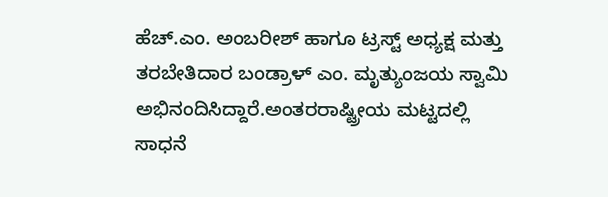ಹೆಚ್‌.ಎಂ. ಅಂಬರೀಶ್ ಹಾಗೂ ಟ್ರಸ್ಟ್‌ ಅಧ್ಯಕ್ಷ ಮತ್ತು ತರಬೇತಿದಾರ ಬಂಡ್ರಾಳ್ ಎಂ. ಮೃತ್ಯುಂಜಯ ಸ್ವಾಮಿ ಅಭಿನಂದಿಸಿದ್ದಾರೆ.ಅಂತರರಾಷ್ಟ್ರೀಯ ಮಟ್ಟದಲ್ಲಿ ಸಾಧನೆ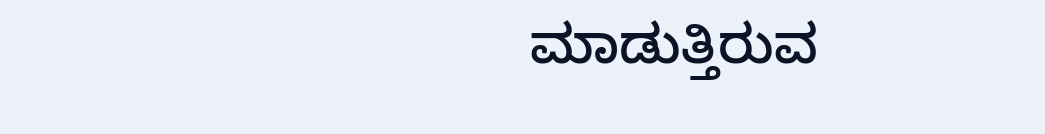ಮಾಡುತ್ತಿರುವ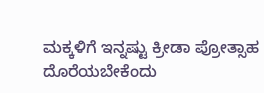ಮಕ್ಕಳಿಗೆ ಇನ್ನಷ್ಟು ಕ್ರೀಡಾ ಪ್ರೋತ್ಸಾಹ ದೊರೆಯಬೇಕೆಂದು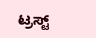ಟ್ರಸ್ಟ್‌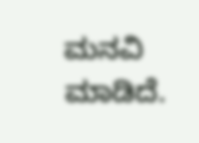ಮನವಿ ಮಾಡಿದೆ.